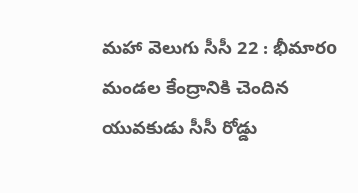మహా వెలుగు సీసీ 22 : భీమారo మండల కేంద్రానికి చెందిన యువకుడు సీసీ రోడ్డు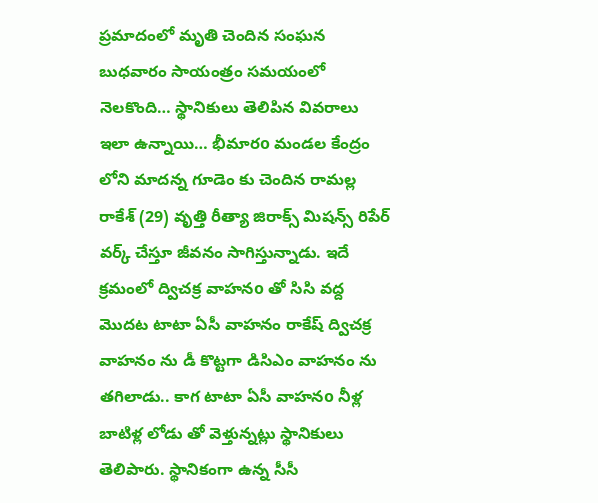ప్రమాదంలో మృతి చెందిన సంఘన బుధవారం సాయంత్రం సమయంలో నెలకొంది… స్థానికులు తెలిపిన వివరాలు ఇలా ఉన్నాయి… భీమారo మండల కేంద్రం లోని మాదన్న గూడెం కు చెందిన రామల్ల రాకేశ్ (29) వృత్తి రీత్యా జిరాక్స్ మిషన్స్ రిపేర్ వర్క్ చేస్తూ జీవనం సాగిస్తున్నాడు. ఇదే క్రమంలో ద్విచక్ర వాహనo తో సిసి వద్ద మొదట టాటా ఏసీ వాహనం రాకేష్ ద్విచక్ర వాహనం ను డీ కొట్టగా డిసిఎం వాహనం ను తగిలాడు.. కాగ టాటా ఏసీ వాహనo నీళ్ల బాటిళ్ల లోడు తో వెళ్తున్నట్లు స్థానికులు తెలిపారు. స్థానికంగా ఉన్న సీసీ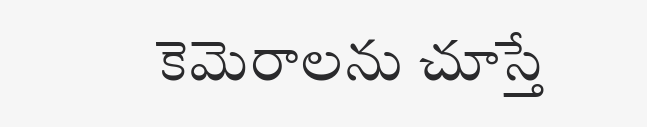కెమెరాలను చూస్తే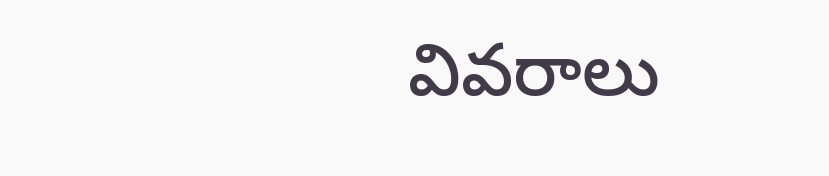వివరాలు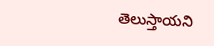తెలుస్తాయని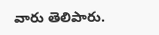వారు తెలిపారు.